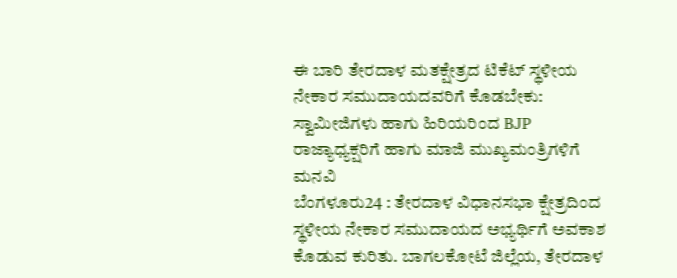ಈ ಬಾರಿ ತೇರದಾಳ ಮತಕ್ಷೇತ್ರದ ಟಿಕೆಟ್ ಸ್ಥಳೀಯ ನೇಕಾರ ಸಮುದಾಯದವರಿಗೆ ಕೊಡಬೇಕು: ಸ್ವಾಮೀಜಿಗಳು ಹಾಗು ಹಿರಿಯರಿಂದ BJP ರಾಜ್ಯಾಧ್ಯಕ್ಷರಿಗೆ ಹಾಗು ಮಾಜಿ ಮುಖ್ಯಮಂತ್ರಿಗಳಿಗೆ ಮನವಿ
ಬೆಂಗಳೂರು24 : ತೇರದಾಳ ವಿಧಾನಸಭಾ ಕ್ಷೇತ್ರದಿಂದ ಸ್ಥಳೀಯ ನೇಕಾರ ಸಮುದಾಯದ ಅಭ್ಯರ್ಥಿಗೆ ಅವಕಾಶ ಕೊಡುವ ಕುರಿತು. ಬಾಗಲಕೋಟೆ ಜಿಲ್ಲೆಯ, ತೇರದಾಳ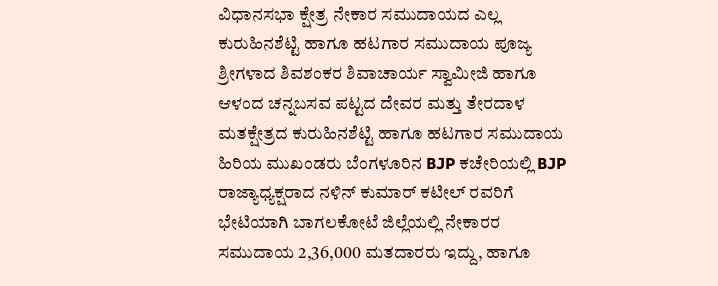ವಿಧಾನಸಭಾ ಕ್ಷೇತ್ರ ನೇಕಾರ ಸಮುದಾಯದ ಎಲ್ಲ ಕುರುಹಿನಶೆಟ್ಟಿ ಹಾಗೂ ಹಟಗಾರ ಸಮುದಾಯ ಪೂಜ್ಯ ಶ್ರೀಗಳಾದ ಶಿವಶಂಕರ ಶಿವಾಚಾರ್ಯ ಸ್ವಾಮೀಜಿ ಹಾಗೂ ಆಳಂದ ಚನ್ನಬಸವ ಪಟ್ಟದ ದೇವರ ಮತ್ತು ತೇರದಾಳ ಮತಕ್ಷೇತ್ರದ ಕುರುಹಿನಶೆಟ್ಟಿ ಹಾಗೂ ಹಟಗಾರ ಸಮುದಾಯ ಹಿರಿಯ ಮುಖಂಡರು ಬೆಂಗಳೂರಿನ BJP ಕಚೇರಿಯಲ್ಲಿ BJP ರಾಜ್ಯಾಧ್ಯಕ್ಷರಾದ ನಳಿನ್ ಕುಮಾರ್ ಕಟೀಲ್ ರವರಿಗೆ ಭೇಟಿಯಾಗಿ ಬಾಗಲಕೋಟೆ ಜಿಲ್ಲೆಯಲ್ಲಿ ನೇಕಾರರ ಸಮುದಾಯ 2,36,000 ಮತದಾರರು ಇದ್ದು, ಹಾಗೂ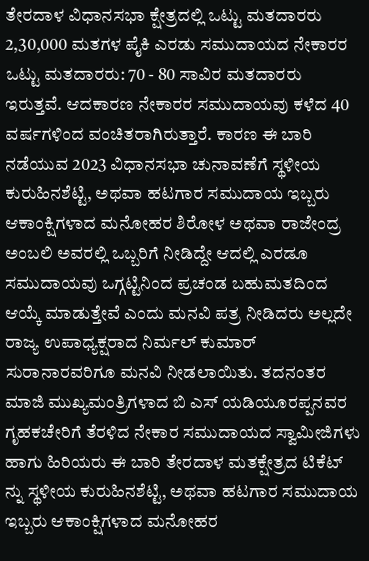ತೇರದಾಳ ವಿಧಾನಸಭಾ ಕ್ಷೇತ್ರದಲ್ಲಿ ಒಟ್ಟು ಮತದಾರರು 2,30,000 ಮತಗಳ ಪೈಕಿ ಎರಡು ಸಮುದಾಯದ ನೇಕಾರರ ಒಟ್ಟು ಮತದಾರರು: 70 - 80 ಸಾವಿರ ಮತದಾರರು ಇರುತ್ತವೆ. ಆದಕಾರಣ ನೇಕಾರರ ಸಮುದಾಯವು ಕಳೆದ 40 ವರ್ಷಗಳಿಂದ ವಂಚಿತರಾಗಿರುತ್ತಾರೆ. ಕಾರಣ ಈ ಬಾರಿ ನಡೆಯುವ 2023 ವಿಧಾನಸಭಾ ಚುನಾವಣೆಗೆ ಸ್ಥಳೀಯ ಕುರುಹಿನಶೆಟ್ಟಿ, ಅಥವಾ ಹಟಗಾರ ಸಮುದಾಯ ಇಬ್ಬರು ಆಕಾಂಕ್ಷಿಗಳಾದ ಮನೋಹರ ಶಿರೋಳ ಅಥವಾ ರಾಜೇಂದ್ರ ಅಂಬಲಿ ಅವರಲ್ಲಿ ಒಬ್ಬರಿಗೆ ನೀಡಿದ್ದೇ ಆದಲ್ಲಿ ಎರಡೂ ಸಮುದಾಯವು ಒಗ್ಗಟ್ಟಿನಿಂದ ಪ್ರಚಂಡ ಬಹುಮತದಿಂದ ಆಯ್ಕೆ ಮಾಡುತ್ತೇವೆ ಎಂದು ಮನವಿ ಪತ್ರ ನೀಡಿದರು ಅಲ್ಲದೇ ರಾಜ್ಯ ಉಪಾಧ್ಯಕ್ಷರಾದ ನಿರ್ಮಲ್ ಕುಮಾರ್ ಸುರಾನಾರವರಿಗೂ ಮನವಿ ನೀಡಲಾಯಿತು. ತದನಂತರ ಮಾಜಿ ಮುಖ್ಯಮಂತ್ರಿಗಳಾದ ಬಿ ಎಸ್ ಯಡಿಯೂರಪ್ಪನವರ ಗೃಹಕಚೇರಿಗೆ ತೆರಳಿದ ನೇಕಾರ ಸಮುದಾಯದ ಸ್ವಾಮೀಜಿಗಳು ಹಾಗು ಹಿರಿಯರು ಈ ಬಾರಿ ತೇರದಾಳ ಮತಕ್ಷೇತ್ರದ ಟಿಕೆಟ್ ನ್ನು ಸ್ಥಳೀಯ ಕುರುಹಿನಶೆಟ್ಟಿ, ಅಥವಾ ಹಟಗಾರ ಸಮುದಾಯ ಇಬ್ಬರು ಆಕಾಂಕ್ಷಿಗಳಾದ ಮನೋಹರ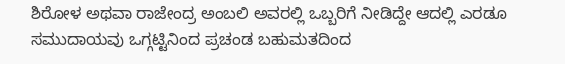ಶಿರೋಳ ಅಥವಾ ರಾಜೇಂದ್ರ ಅಂಬಲಿ ಅವರಲ್ಲಿ ಒಬ್ಬರಿಗೆ ನೀಡಿದ್ದೇ ಆದಲ್ಲಿ ಎರಡೂ ಸಮುದಾಯವು ಒಗ್ಗಟ್ಟಿನಿಂದ ಪ್ರಚಂಡ ಬಹುಮತದಿಂದ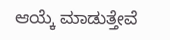ಆಯ್ಕೆ ಮಾಡುತ್ತೇವೆ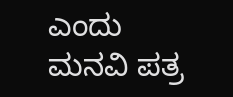ಎಂದು ಮನವಿ ಪತ್ರ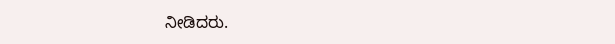ನೀಡಿದರು.